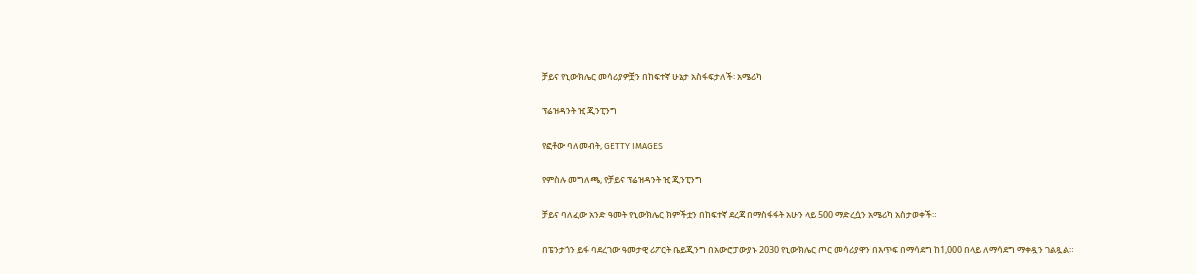ቻይና የኒውክሌር መሳሪያዎቿን በከፍተኛ ሁኔታ አስፋፍታለች፡ አሜሪካ

ፕሬዝዳንት ዢ ጂንፒንግ

የፎቶው ባለመብት, GETTY IMAGES

የምስሉ መግለጫ, የቻይና ፕሬዝዳንት ዢ ጂንፒንግ

ቻይና ባለፈው አንድ ዓመት የኒውክሌር ክምችቷን በከፍተኛ ደረጃ በማስፋፋት አሁን ላይ 500 ማድረሷን አሜሪካ አስታወቀች።

በፔንታጎን ይፋ ባደረገው ዓመታዊ ሪፖርት ቤይጂንግ በአውሮፓውያኑ 2030 የኒውክሌር ጦር መሳሪያዋን በእጥፍ በማሳደግ ከ1,000 በላይ ለማሳደግ ማቀዷን ገልጿል።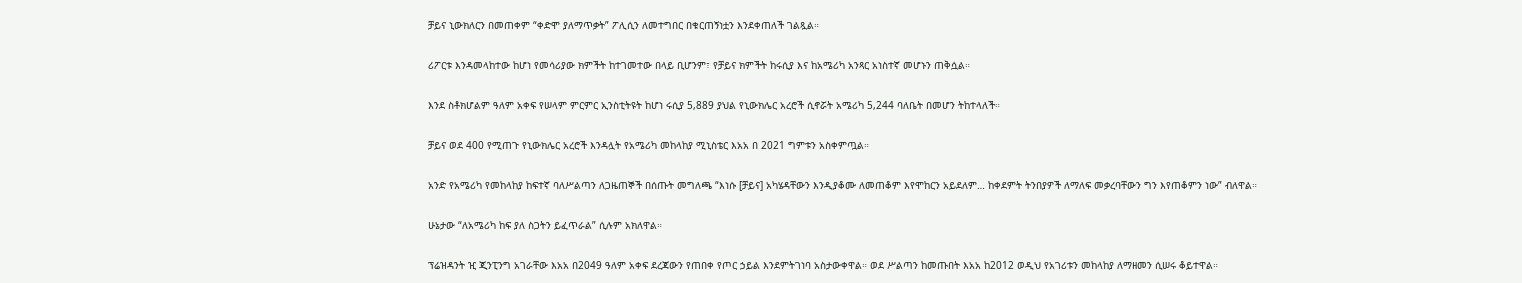ቻይና ኒውክለርን በመጠቀም “ቀድሞ ያለማጥቃት” ፖሊሲን ለመተግበር በቁርጠኝነቷን እንደቀጠለች ገልጿል።

ሪፖርቱ እንዳመላከተው ከሆነ የመሳሪያው ክምችት ከተገመተው በላይ ቢሆንም፣ የቻይና ክምችት ከሩሲያ እና ከአሜሪካ አንጻር አነስተኛ መሆኑን ጠቅሷል።

እንደ ስቶክሆልም ዓለም አቀፍ የሠላም ምርምር ኢንስቲትዩት ከሆነ ሩሲያ 5,889 ያህል የኒውክሌር አረሮች ሲኖሯት አሜሪካ 5,244 ባለቤት በመሆን ትከተላለች።

ቻይና ወደ 400 የሚጠጉ የኒውክሌር አረሮች እንዳሏት የአሜሪካ መከላከያ ሚኒስቴር እአአ በ 2021 ግምቱን አስቀምጧል።

አንድ የአሜሪካ የመከላከያ ከፍተኛ ባለሥልጣን ለጋዜጠኞች በሰጡት መግለጫ “እነሱ [ቻይና] አካሄዳቸውን እንዲያቆሙ ለመጠቆም እየሞከርን አይደለም… ከቀደምት ትንበያዎች ለማለፍ መቃረባቸውን ግን እየጠቆምን ነው” ብለዋል።

ሁኔታው “ለአሜሪካ ከፍ ያለ ስጋትን ይፈጥራል” ሲሉም አክለዋል።

ፕሬዝዳንት ዢ ጂንፒንግ አገራቸው እአአ በ2049 ዓለም አቀፍ ደረጃውን የጠበቀ የጦር ኃይል እንደምትገነባ አስታውቀዋል። ወደ ሥልጣን ከመጡበት እአአ ከ2012 ወዲህ የአገሪቱን መከላከያ ለማዘመን ሲሠሩ ቆይተዋል።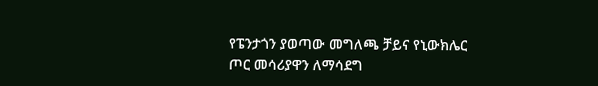የፔንታጎን ያወጣው መግለጫ ቻይና የኒውክሌር ጦር መሳሪያዋን ለማሳደግ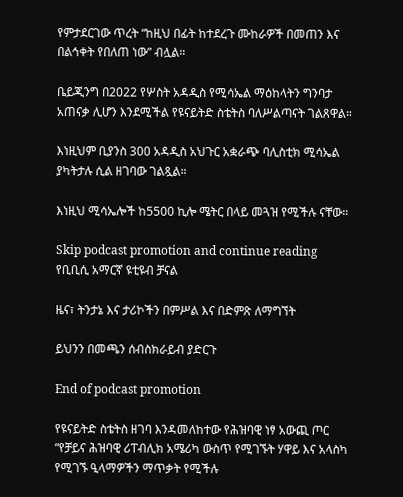የምታደርገው ጥረት “ከዚህ በፊት ከተደረጉ ሙከራዎች በመጠን እና በልኅቀት የበለጠ ነው” ብሏል።

ቤይጂንግ በ2022 የሦስት አዳዲስ የሚሳኤል ማዕከላትን ግንባታ አጠናቃ ሊሆን እንደሚችል የዩናይትድ ስቴትስ ባለሥልጣናት ገልጸዋል።

እነዚህም ቢያንስ 300 አዳዲስ አህጉር አቋራጭ ባሊስቲክ ሚሳኤል ያካትታሉ ሲል ዘገባው ገልጿል።

እነዚህ ሚሳኤሎች ከ5500 ኪሎ ሜትር በላይ መጓዝ የሚችሉ ናቸው።

Skip podcast promotion and continue reading
የቢቢሲ አማርኛ ዩቲዩብ ቻናል

ዜና፣ ትንታኔ እና ታሪኮችን በምሥል እና በድምጽ ለማግኘት

ይህንን በመጫን ሰብስክራይብ ያድርጉ

End of podcast promotion

የዩናይትድ ስቴትስ ዘገባ እንዳመለከተው የሕዝባዊ ነፃ አውጪ ጦር “የቻይና ሕዝባዊ ሪፐብሊክ አሜሪካ ውስጥ የሚገኙት ሃዋይ እና አላስካ የሚገኙ ዒላማዎችን ማጥቃት የሚችሉ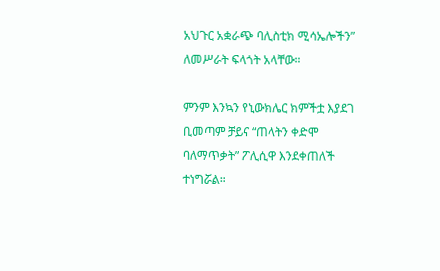አህጉር አቋራጭ ባሊስቲክ ሚሳኤሎችን” ለመሥራት ፍላጎት አላቸው።

ምንም እንኳን የኒውክሌር ክምችቷ እያደገ ቢመጣም ቻይና “ጠላትን ቀድሞ ባለማጥቃት” ፖሊሲዋ እንደቀጠለች ተነግሯል።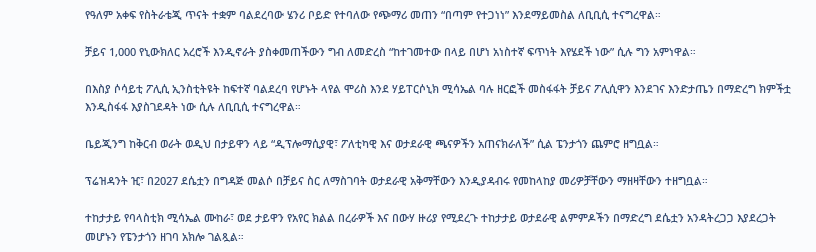የዓለም አቀፍ የስትራቴጂ ጥናት ተቋም ባልደረባው ሄንሪ ቦይድ የተባለው የጭማሪ መጠን “በጣም የተጋነነ” እንደማይመስል ለቢቢሲ ተናግረዋል።

ቻይና 1,000 የኒውክለር አረሮች እንዲኖራት ያስቀመጠችውን ግብ ለመድረስ “ከተገመተው በላይ በሆነ አነስተኛ ፍጥነት እየሄደች ነው” ሲሉ ግን አምነዋል።

በእስያ ሶሳይቲ ፖሊሲ ኢንስቲትዩት ከፍተኛ ባልደረባ የሆኑት ላየል ሞሪስ እንደ ሃይፐርሶኒክ ሚሳኤል ባሉ ዘርፎች መስፋፋት ቻይና ፖሊሲዋን እንደገና እንድታጤን በማድረግ ክምችቷ እንዲስፋፋ እያስገደዳት ነው ሲሉ ለቢቢሲ ተናግረዋል።

ቤይጂንግ ከቅርብ ወራት ወዲህ በታይዋን ላይ “ዲፕሎማሲያዊ፣ ፖለቲካዊ እና ወታደራዊ ጫናዎችን አጠናክራለች” ሲል ፔንታጎን ጨምሮ ዘግቧል።

ፕሬዝዳንት ዢ፣ በ2027 ደሴቷን በግዳጅ መልሶ በቻይና ስር ለማስገባት ወታደራዊ አቅማቸውን እንዲያዳብሩ የመከላከያ መሪዎቻቸውን ማዘዛቸውን ተዘግቧል።

ተከታታይ የባላስቲክ ሚሳኤል ሙከራ፣ ወደ ታይዋን የአየር ክልል በረራዎች እና በውሃ ዙሪያ የሚደረጉ ተከታታይ ወታደራዊ ልምምዶችን በማድረግ ደሴቷን አንዳትረጋጋ እያደረጋት መሆኑን የፔንታጎን ዘገባ አክሎ ገልጿል።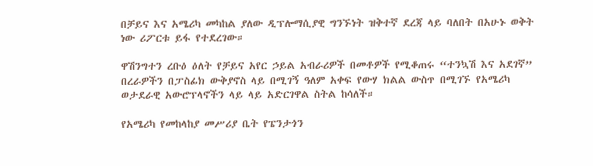በቻይና እና አሜሪካ መካከል ያለው ዲፕሎማሲያዊ ግንኙነት ዝቅተኛ ደረጃ ላይ ባለበት በአሁኑ ወቅት ነው ሪፖርቱ ይፋ የተደረገው።

ዋሽንግተን ረቡዕ ዕለት የቻይና አየር ኃይል አብራሪዎች በመቶዎች የሚቆጠሩ “ተንኳሽ እና አደገኛ” በረራዎችን በፓስፊክ ውቅያኖስ ላይ በሚገኝ ዓለም አቀፍ የውሃ ክልል ውስጥ በሚገኙ የአሜሪካ ወታደራዊ አውሮፕላኖችን ላይ ላይ አድርገዋል ስትል ከሳለች።

የአሜሪካ የመከላከያ መሥሪያ ቤት የፔንታጎን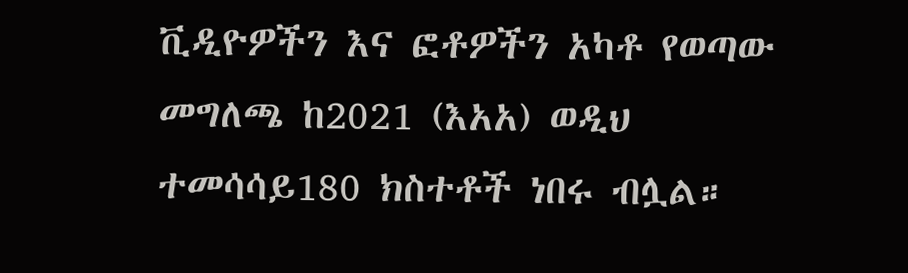ቪዲዮዎችን እና ፎቶዎችን አካቶ የወጣው መግለጫ ከ2021 (እአአ) ወዲህ ተመሳሳይ180 ክስተቶች ነበሩ ብሏል።